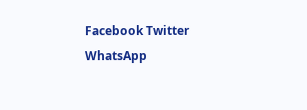Facebook Twitter WhatsApp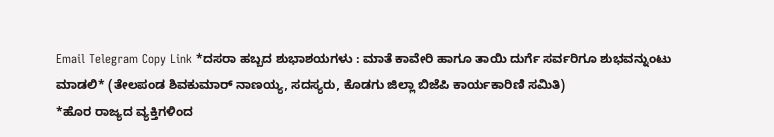Email Telegram Copy Link *ದಸರಾ ಹಬ್ಬದ ಶುಭಾಶಯಗಳು : ಮಾತೆ ಕಾವೇರಿ ಹಾಗೂ ತಾಯಿ ದುರ್ಗೆ ಸರ್ವರಿಗೂ ಶುಭವನ್ನುಂಟು ಮಾಡಲಿ* (ತೇಲಪಂಡ ಶಿವಕುಮಾರ್ ನಾಣಯ್ಯ, ಸದಸ್ಯರು, ಕೊಡಗು ಜಿಲ್ಲಾ ಬಿಜೆಪಿ ಕಾರ್ಯಕಾರಿಣಿ ಸಮಿತಿ)
*ಹೊರ ರಾಜ್ಯದ ವ್ಯಕ್ತಿಗಳಿಂದ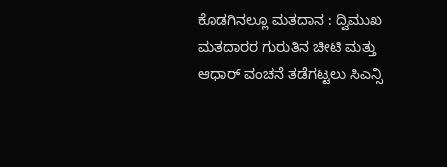ಕೊಡಗಿನಲ್ಲೂ ಮತದಾನ : ದ್ವಿಮುಖ ಮತದಾರರ ಗುರುತಿನ ಚೀಟಿ ಮತ್ತು ಆಧಾರ್ ವಂಚನೆ ತಡೆಗಟ್ಟಲು ಸಿಎನ್ಸಿ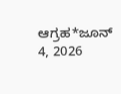ಆಗ್ರಹ*ಜೂನ್ 4, 2026